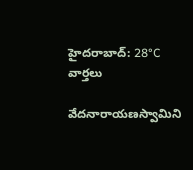హైదరాబాద్: 28°C
వార్తలు

వేదనారాయణస్వామిని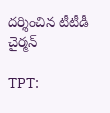దర్శించిన టీటీడీ చైర్మన్

TPT: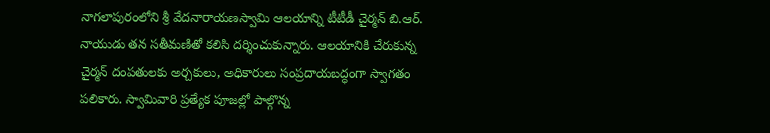నాగలాపురంలోని శ్రీ వేదనారాయణస్వామి ఆలయాన్ని టీటీడీ చైర్మన్ బి.ఆర్. నాయుడు తన సతీమణితో కలిసి దర్శించుకున్నారు. ఆలయానికి చేరుకున్న చైర్మన్ దంపతులకు అర్చకులు, అధికారులు సంప్రదాయబద్ధంగా స్వాగతం పలికారు. స్వామివారి ప్రత్యేక పూజల్లో పాల్గొన్న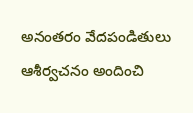అనంతరం వేదపండితులు ఆశీర్వచనం అందించి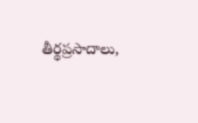తీర్థప్రసాదాలు,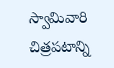స్వామివారి చిత్రపటాన్ని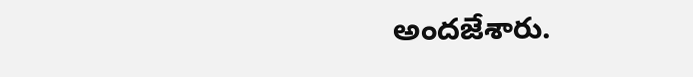అందజేశారు.